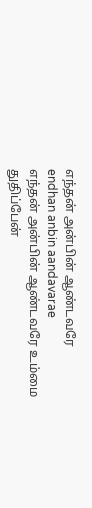எந்தன் அன்பின் ஆண்டவரே
endhan anbin aandavarae
எந்தன் அன்பின் ஆண்டவரே உம்மை துதிப்பேன்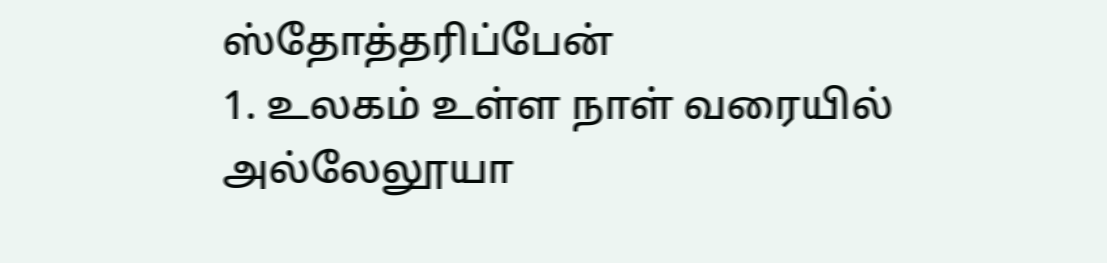ஸ்தோத்தரிப்பேன்
1. உலகம் உள்ள நாள் வரையில் அல்லேலூயா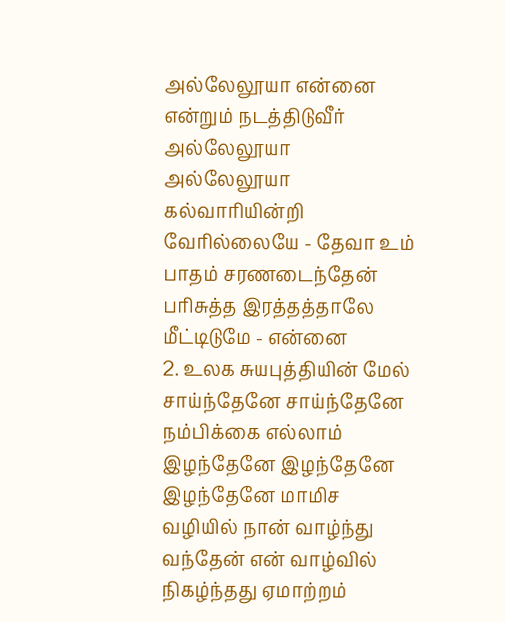அல்லேலூயா என்னை என்றும் நடத்திடுவீர் அல்லேலூயா அல்லேலூயா கல்வாரியின்றி வேரில்லையே - தேவா உம் பாதம் சரணடைந்தேன் பரிசுத்த இரத்தத்தாலே மீட்டிடுமே - என்னை
2. உலக சுயபுத்தியின் மேல் சாய்ந்தேனே சாய்ந்தேனே நம்பிக்கை எல்லாம் இழந்தேனே இழந்தேனே இழந்தேனே மாமிச வழியில் நான் வாழ்ந்து வந்தேன் என் வாழ்வில் நிகழ்ந்தது ஏமாற்றம்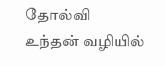தோல்வி உந்தன் வழியில்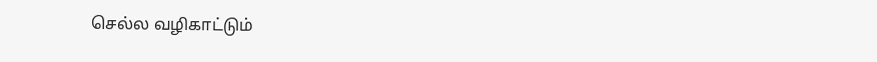செல்ல வழிகாட்டும்